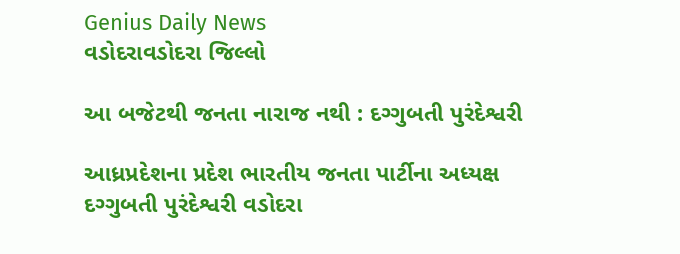Genius Daily News
વડોદરાવડોદરા જિલ્લો

આ બજેટથી જનતા નારાજ નથી : દગ્ગુબતી પુરંદેશ્વરી

આધ્રપ્રદેશના પ્રદેશ ભારતીય જનતા પાર્ટીના અધ્યક્ષ દગ્ગુબતી પુરંદેશ્વરી વડોદરા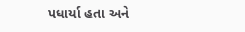પધાર્યા હતા અને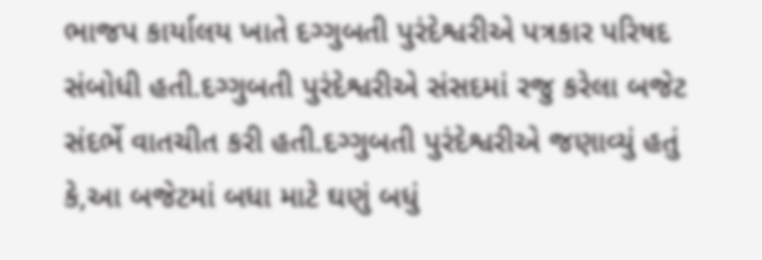ભાજપ કાર્યાલય ખાતે દગ્ગુબતી પુરંદેશ્વરીએ પત્રકાર પરિષદ સંબોધી હતી.દગ્ગુબતી પુરંદેશ્વરીએ સંસદમાં રજુ કરેલા બજેટ સંદર્ભે વાતચીત કરી હતી.દગ્ગુબતી પુરંદેશ્વરીએ જણાવ્યું હતું કે,આ બજેટમાં બધા માટે ઘણું બધું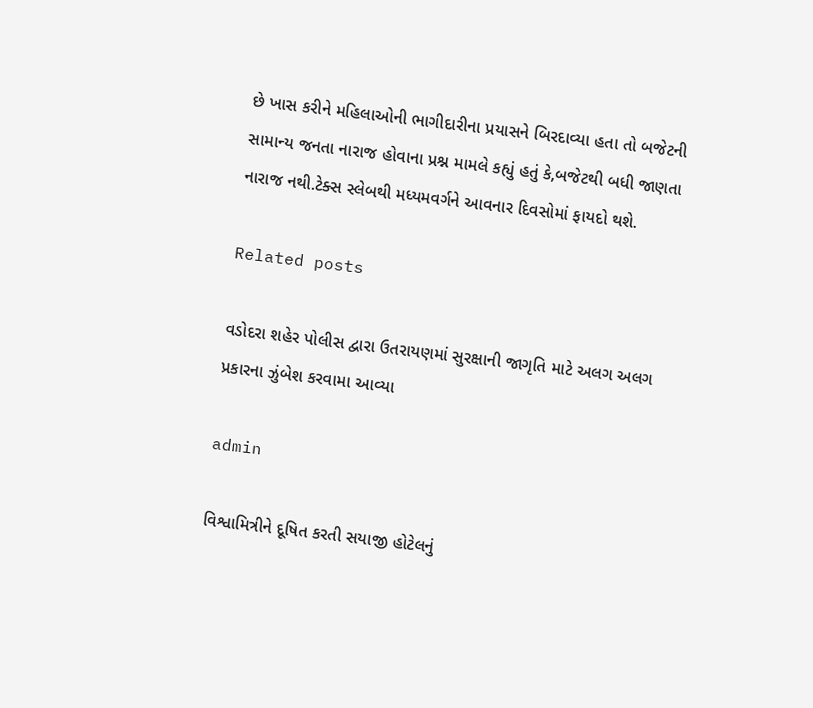છે ખાસ કરીને મહિલાઓની ભાગીદારીના પ્રયાસને બિરદાવ્યા હતા તો બજેટની સામાન્ય જનતા નારાજ હોવાના પ્રશ્ન મામલે કહ્યું હતું કે,બજેટથી બધી જાણતા નારાજ નથી.ટેક્સ સ્લેબથી મધ્યમવર્ગને આવનાર દિવસોમાં ફાયદો થશે.

Related posts

વડોદરા શહેર પોલીસ દ્વારા ઉતરાયણમાં સુરક્ષાની જાગૃતિ માટે અલગ અલગ પ્રકારના ઝુંબેશ કરવામા આવ્યા

admin

વિશ્વામિત્રીને દૂષિત કરતી સયાજી હોટેલનું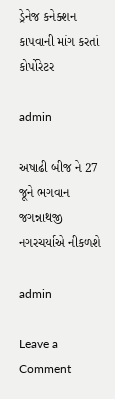ડ્રેનેજ કનેક્શન કાપવાની માંગ કરતાં કોર્પોરેટર

admin

અષાઢી બીજ ને 27 જૂને ભગવાન જગન્નાથજી નગરચર્યાએ નીકળશે

admin

Leave a Comment